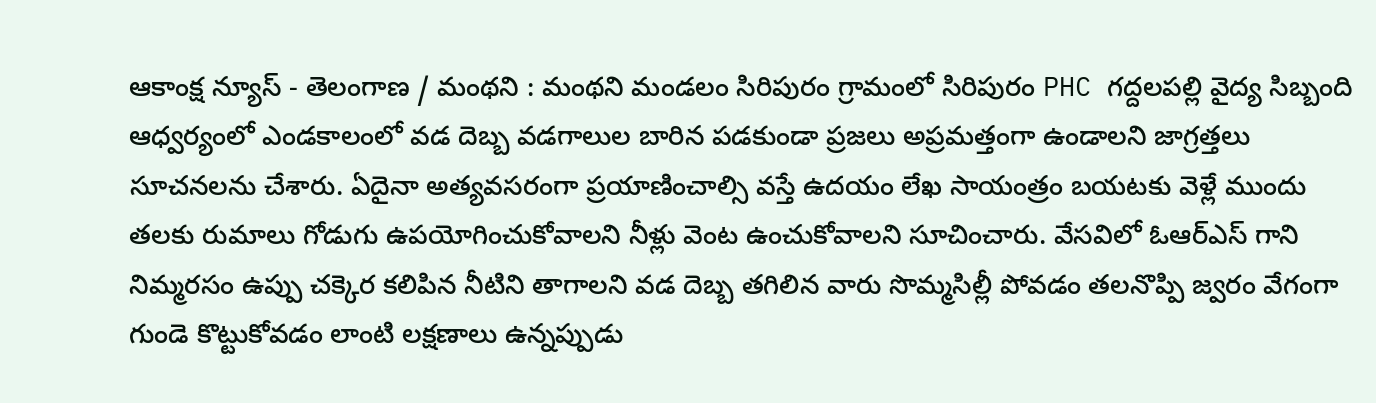ఆకాంక్ష న్యూస్ - తెలంగాణ / మంథని : మంథని మండలం సిరిపురం గ్రామంలో సిరిపురం PHC గద్దలపల్లి వైద్య సిబ్బంది ఆధ్వర్యంలో ఎండకాలంలో వడ దెబ్బ వడగాలుల బారిన పడకుండా ప్రజలు అప్రమత్తంగా ఉండాలని జాగ్రత్తలు సూచనలను చేశారు. ఏదైనా అత్యవసరంగా ప్రయాణించాల్సి వస్తే ఉదయం లేఖ సాయంత్రం బయటకు వెళ్లే ముందు తలకు రుమాలు గోడుగు ఉపయోగించుకోవాలని నీళ్లు వెంట ఉంచుకోవాలని సూచించారు. వేసవిలో ఓఆర్ఎస్ గాని నిమ్మరసం ఉప్పు చక్కెర కలిపిన నీటిని తాగాలని వడ దెబ్బ తగిలిన వారు సొమ్మసిల్లీ పోవడం తలనొప్పి జ్వరం వేగంగా గుండె కొట్టుకోవడం లాంటి లక్షణాలు ఉన్నప్పుడు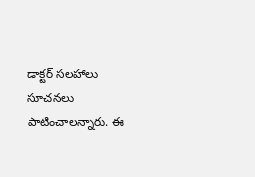డాక్టర్ సలహాలు సూచనలు పాటించాలన్నారు. ఈ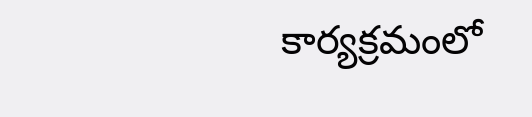కార్యక్రమంలో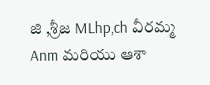జి ,శ్రీజ MLhp,ch వీరమ్మ Anm మరియు ఆశా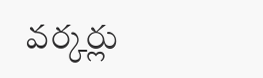వర్కర్లు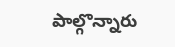పాల్గొన్నారు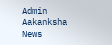Admin
Aakanksha News